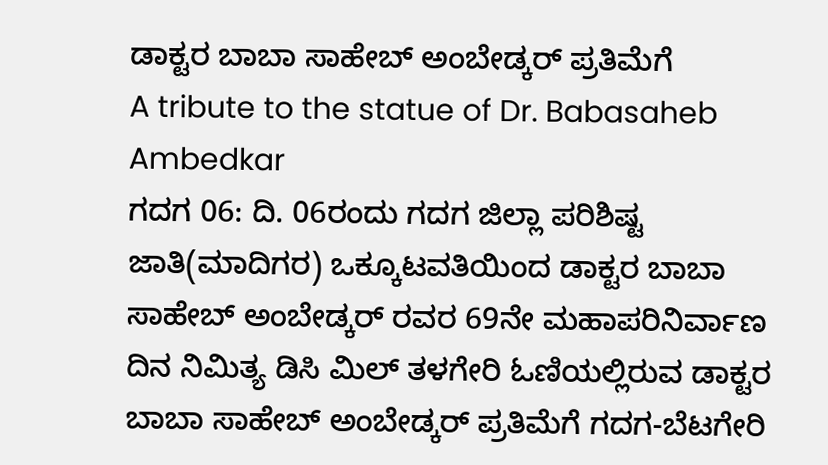ಡಾಕ್ಟರ ಬಾಬಾ ಸಾಹೇಬ್ ಅಂಬೇಡ್ಕರ್ ಪ್ರತಿಮೆಗೆ
A tribute to the statue of Dr. Babasaheb Ambedkar
ಗದಗ 06: ದಿ. 06ರಂದು ಗದಗ ಜಿಲ್ಲಾ ಪರಿಶಿಷ್ಟ ಜಾತಿ(ಮಾದಿಗರ) ಒಕ್ಕೂಟವತಿಯಿಂದ ಡಾಕ್ಟರ ಬಾಬಾ ಸಾಹೇಬ್ ಅಂಬೇಡ್ಕರ್ ರವರ 69ನೇ ಮಹಾಪರಿನಿರ್ವಾಣ ದಿನ ನಿಮಿತ್ಯ ಡಿಸಿ ಮಿಲ್ ತಳಗೇರಿ ಓಣಿಯಲ್ಲಿರುವ ಡಾಕ್ಟರ ಬಾಬಾ ಸಾಹೇಬ್ ಅಂಬೇಡ್ಕರ್ ಪ್ರತಿಮೆಗೆ ಗದಗ-ಬೆಟಗೇರಿ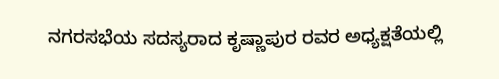ನಗರಸಭೆಯ ಸದಸ್ಯರಾದ ಕೃಷ್ಣಾಪುರ ರವರ ಅಧ್ಯಕ್ಷತೆಯಲ್ಲಿ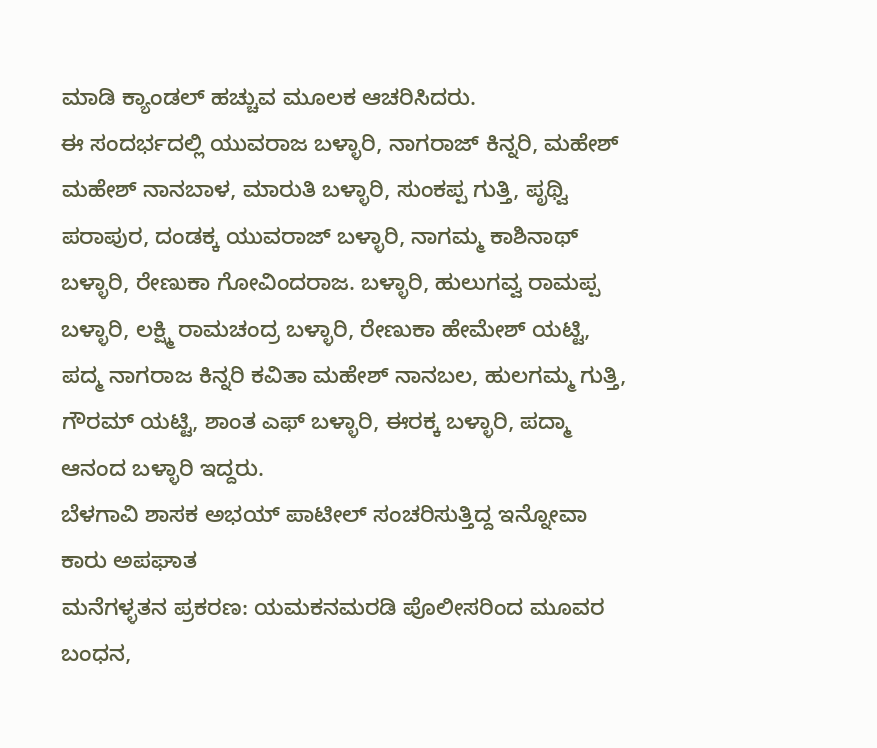ಮಾಡಿ ಕ್ಯಾಂಡಲ್ ಹಚ್ಚುವ ಮೂಲಕ ಆಚರಿಸಿದರು.
ಈ ಸಂದರ್ಭದಲ್ಲಿ ಯುವರಾಜ ಬಳ್ಳಾರಿ, ನಾಗರಾಜ್ ಕಿನ್ನರಿ, ಮಹೇಶ್ ಮಹೇಶ್ ನಾನಬಾಳ, ಮಾರುತಿ ಬಳ್ಳಾರಿ, ಸುಂಕಪ್ಪ ಗುತ್ತಿ, ಪೃಥ್ವಿ ಪರಾಪುರ, ದಂಡಕ್ಕ ಯುವರಾಜ್ ಬಳ್ಳಾರಿ, ನಾಗಮ್ಮ ಕಾಶಿನಾಥ್ ಬಳ್ಳಾರಿ, ರೇಣುಕಾ ಗೋವಿಂದರಾಜ. ಬಳ್ಳಾರಿ, ಹುಲುಗವ್ವ ರಾಮಪ್ಪ ಬಳ್ಳಾರಿ, ಲಕ್ಷ್ಮಿ ರಾಮಚಂದ್ರ ಬಳ್ಳಾರಿ, ರೇಣುಕಾ ಹೇಮೇಶ್ ಯಟ್ಟಿ, ಪದ್ಮ ನಾಗರಾಜ ಕಿನ್ನರಿ ಕವಿತಾ ಮಹೇಶ್ ನಾನಬಲ, ಹುಲಗಮ್ಮ ಗುತ್ತಿ, ಗೌರಮ್ ಯಟ್ಟಿ, ಶಾಂತ ಎಫ್ ಬಳ್ಳಾರಿ, ಈರಕ್ಕ ಬಳ್ಳಾರಿ, ಪದ್ಮಾ ಆನಂದ ಬಳ್ಳಾರಿ ಇದ್ದರು.
ಬೆಳಗಾವಿ ಶಾಸಕ ಅಭಯ್ ಪಾಟೀಲ್ ಸಂಚರಿಸುತ್ತಿದ್ದ ಇನ್ನೋವಾ ಕಾರು ಅಪಘಾತ
ಮನೆಗಳ್ಳತನ ಪ್ರಕರಣ: ಯಮಕನಮರಡಿ ಪೊಲೀಸರಿಂದ ಮೂವರ ಬಂಧನ,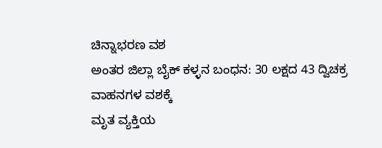ಚಿನ್ನಾಭರಣ ವಶ
ಅಂತರ ಜಿಲ್ಲಾ ಬೈಕ್ ಕಳ್ಳನ ಬಂಧನ: 30 ಲಕ್ಷದ 43 ದ್ವಿಚಕ್ರ ವಾಹನಗಳ ವಶಕ್ಕೆ
ಮೃತ ವ್ಯಕ್ತಿಯ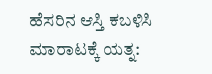ಹೆಸರಿನ ಆಸ್ತಿ ಕಬಳಿಸಿ ಮಾರಾಟಕ್ಕೆ ಯತ್ನ: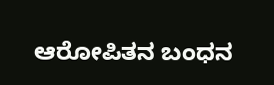ಆರೋಪಿತನ ಬಂಧನ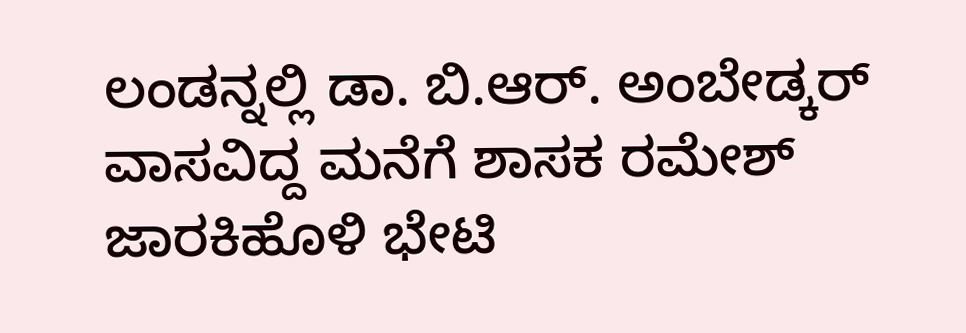ಲಂಡನ್ನಲ್ಲಿ ಡಾ. ಬಿ.ಆರ್. ಅಂಬೇಡ್ಕರ್ ವಾಸವಿದ್ದ ಮನೆಗೆ ಶಾಸಕ ರಮೇಶ್ ಜಾರಕಿಹೊಳಿ ಭೇಟಿ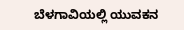ಬೆಳಗಾವಿಯಲ್ಲಿ ಯುವಕನ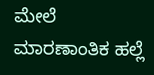ಮೇಲೆ ಮಾರಣಾಂತಿಕ ಹಲ್ಲೆ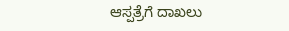ಆಸ್ಪತ್ರೆಗೆ ದಾಖಲು